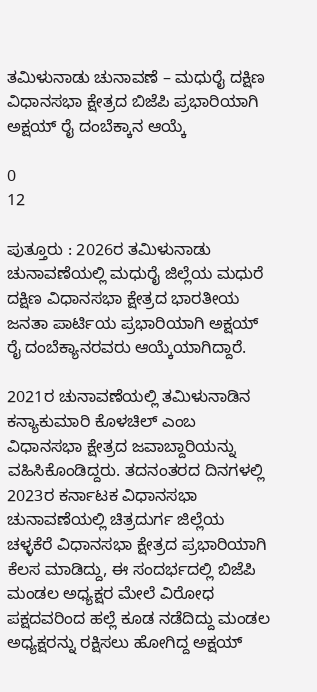ತಮಿಳುನಾಡು ಚುನಾವಣೆ – ಮಧುರೈ ದಕ್ಷಿಣ ವಿಧಾನಸಭಾ ಕ್ಷೇತ್ರದ ಬಿಜೆಪಿ ಪ್ರಭಾರಿಯಾಗಿ ಅಕ್ಷಯ್ ರೈ ದಂಬೆಕ್ಕಾನ ಆಯ್ಕೆ

0
12

ಪುತ್ತೂರು : 2026ರ ತಮಿಳುನಾಡು ಚುನಾವಣೆಯಲ್ಲಿ ಮಧುರೈ ಜಿಲ್ಲೆಯ ಮಧುರೆ ದಕ್ಷಿಣ ವಿಧಾನಸಭಾ ಕ್ಷೇತ್ರದ ಭಾರತೀಯ ಜನತಾ ಪಾರ್ಟಿಯ ಪ್ರಭಾರಿಯಾಗಿ ಅಕ್ಷಯ್ ರೈ ದಂಬೆಕ್ಯಾನರವರು ಆಯ್ಕೆಯಾಗಿದ್ದಾರೆ.

2021ರ ಚುನಾವಣೆಯಲ್ಲಿ ತಮಿಳುನಾಡಿನ ಕನ್ಯಾಕುಮಾರಿ ಕೊಳಚಿಲ್ ಎಂಬ ವಿಧಾನಸಭಾ ಕ್ಷೇತ್ರದ ಜವಾಬ್ದಾರಿಯನ್ನು ವಹಿಸಿಕೊಂಡಿದ್ದರು. ತದನಂತರದ ದಿನಗಳಲ್ಲಿ 2023ರ ಕರ್ನಾಟಕ ವಿಧಾನಸಭಾ ಚುನಾವಣೆಯಲ್ಲಿ ಚಿತ್ರದುರ್ಗ ಜಿಲ್ಲೆಯ ಚಳ್ಳಕೆರೆ ವಿಧಾನಸಭಾ ಕ್ಷೇತ್ರದ ಪ್ರಭಾರಿಯಾಗಿ ಕೆಲಸ ಮಾಡಿದ್ದು, ಈ ಸಂದರ್ಭದಲ್ಲಿ ಬಿಜೆಪಿ ಮಂಡಲ ಅಧ್ಯಕ್ಷರ ಮೇಲೆ ವಿರೋಧ ಪಕ್ಷದವರಿಂದ ಹಲ್ಲೆ ಕೂಡ ನಡೆದಿದ್ದು ಮಂಡಲ ಅಧ್ಯಕ್ಷರನ್ನು ರಕ್ಷಿಸಲು ಹೋಗಿದ್ದ ಅಕ್ಷಯ್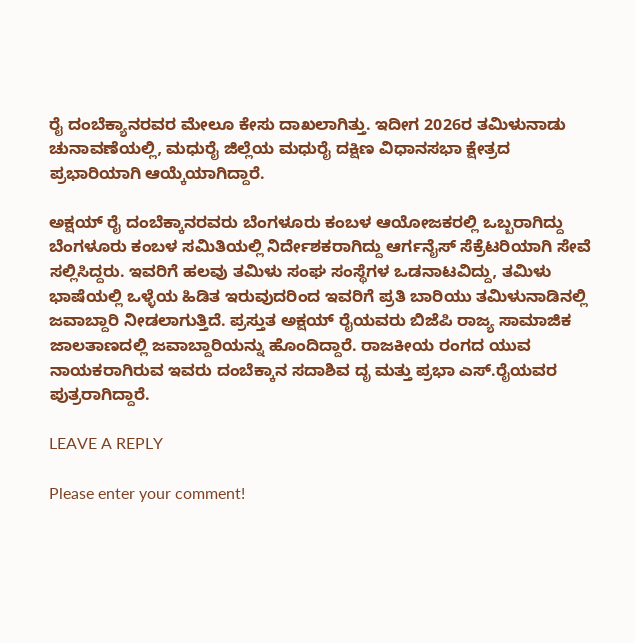ರೈ ದಂಬೆಕ್ಯಾನರವರ ಮೇಲೂ ಕೇಸು ದಾಖಲಾಗಿತ್ತು. ಇದೀಗ 2026ರ ತಮಿಳುನಾಡು ಚುನಾವಣೆಯಲ್ಲಿ, ಮಧುರೈ ಜಿಲ್ಲೆಯ ಮಧುರೈ ದಕ್ಷಿಣ ವಿಧಾನಸಭಾ ಕ್ಷೇತ್ರದ ಪ್ರಭಾರಿಯಾಗಿ ಆಯ್ಕೆಯಾಗಿದ್ದಾರೆ.

ಅಕ್ಷಯ್ ರೈ ದಂಬೆಕ್ಕಾನರವರು ಬೆಂಗಳೂರು ಕಂಬಳ ಆಯೋಜಕರಲ್ಲಿ ಒಬ್ಬರಾಗಿದ್ದು ಬೆಂಗಳೂರು ಕಂಬಳ ಸಮಿತಿಯಲ್ಲಿ ನಿರ್ದೇಶಕರಾಗಿದ್ದು ಆರ್ಗನೈಸ್ ಸೆಕ್ರೆಟರಿಯಾಗಿ ಸೇವೆ ಸಲ್ಲಿಸಿದ್ದರು. ಇವರಿಗೆ ಹಲವು ತಮಿಳು ಸಂಘ ಸಂಸ್ಥೆಗಳ ಒಡನಾಟವಿದ್ದು, ತಮಿಳು ಭಾಷೆಯಲ್ಲಿ ಒಳ್ಳೆಯ ಹಿಡಿತ ಇರುವುದರಿಂದ ಇವರಿಗೆ ಪ್ರತಿ ಬಾರಿಯು ತಮಿಳುನಾಡಿನಲ್ಲಿ ಜವಾಬ್ದಾರಿ ನೀಡಲಾಗುತ್ತಿದೆ. ಪ್ರಸ್ತುತ ಅಕ್ಷಯ್ ರೈಯವರು ಬಿಜೆಪಿ ರಾಜ್ಯ ಸಾಮಾಜಿಕ ಜಾಲತಾಣದಲ್ಲಿ ಜವಾಬ್ದಾರಿಯನ್ನು ಹೊಂದಿದ್ದಾರೆ. ರಾಜಕೀಯ ರಂಗದ ಯುವ ನಾಯಕರಾಗಿರುವ ಇವರು ದಂಬೆಕ್ಕಾನ ಸದಾಶಿವ ದೃ ಮತ್ತು ಪ್ರಭಾ ಎಸ್.ರೈಯವರ ಪುತ್ರರಾಗಿದ್ದಾರೆ.

LEAVE A REPLY

Please enter your comment!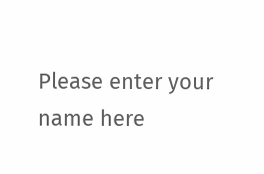Please enter your name here